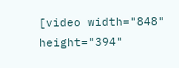[video width="848" height="394"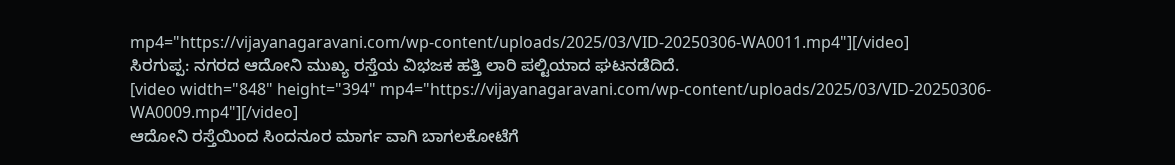mp4="https://vijayanagaravani.com/wp-content/uploads/2025/03/VID-20250306-WA0011.mp4"][/video]
ಸಿರಗುಪ್ಪ: ನಗರದ ಆದೋನಿ ಮುಖ್ಯ ರಸ್ತೆಯ ವಿಭಜಕ ಹತ್ತಿ ಲಾರಿ ಪಲ್ಟಿಯಾದ ಘಟನಡೆದಿದೆ.
[video width="848" height="394" mp4="https://vijayanagaravani.com/wp-content/uploads/2025/03/VID-20250306-WA0009.mp4"][/video]
ಆದೋನಿ ರಸ್ತೆಯಿಂದ ಸಿಂದನೂರ ಮಾರ್ಗ ವಾಗಿ ಬಾಗಲಕೋಟೆಗೆ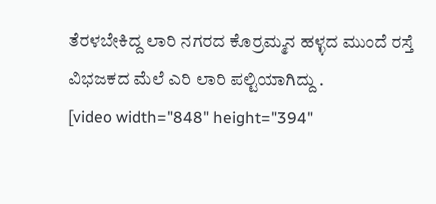ತೆರಳಬೇಕಿದ್ದ ಲಾರಿ ನಗರದ ಕೊರ್ರಮ್ಮನ ಹಳ್ಳದ ಮುಂದೆ ರಸ್ತೆ ವಿಭಜಕದ ಮೆಲೆ ಎರಿ ಲಾರಿ ಪಲ್ಟಿಯಾಗಿದ್ದು .
[video width="848" height="394"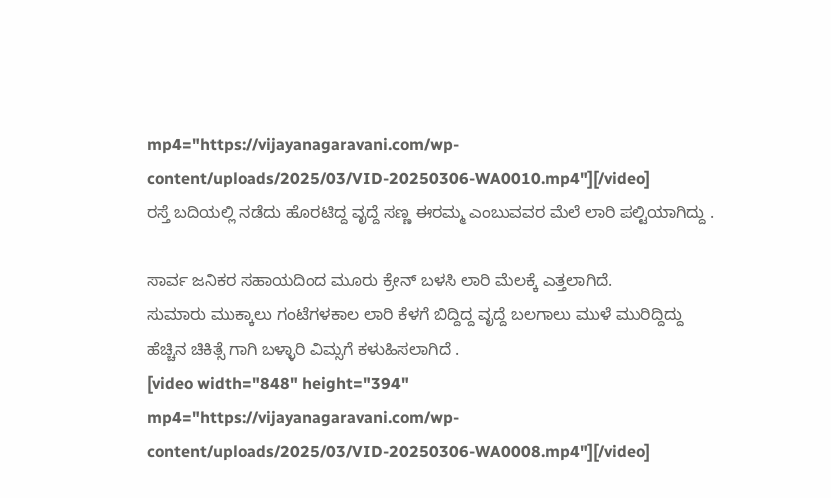mp4="https://vijayanagaravani.com/wp-content/uploads/2025/03/VID-20250306-WA0010.mp4"][/video]
ರಸ್ತೆ ಬದಿಯಲ್ಲಿ ನಡೆದು ಹೊರಟಿದ್ದ ವೃದ್ದೆ ಸಣ್ಣ ಈರಮ್ಮ ಎಂಬುವವರ ಮೆಲೆ ಲಾರಿ ಪಲ್ಟಿಯಾಗಿದ್ದು .

ಸಾರ್ವ ಜನಿಕರ ಸಹಾಯದಿಂದ ಮೂರು ಕ್ರೇನ್ ಬಳಸಿ ಲಾರಿ ಮೆಲಕ್ಕೆ ಎತ್ತಲಾಗಿದೆ.
ಸುಮಾರು ಮುಕ್ಕಾಲು ಗಂಟೆಗಳಕಾಲ ಲಾರಿ ಕೆಳಗೆ ಬಿದ್ದಿದ್ದ ವೃದ್ದೆ ಬಲಗಾಲು ಮುಳೆ ಮುರಿದ್ದಿದ್ದು ಹೆಚ್ಚಿನ ಚಿಕಿತ್ಸೆ ಗಾಗಿ ಬಳ್ಳಾರಿ ವಿಮ್ಸಗೆ ಕಳುಹಿಸಲಾಗಿದೆ .
[video width="848" height="394" mp4="https://vijayanagaravani.com/wp-content/uploads/2025/03/VID-20250306-WA0008.mp4"][/video]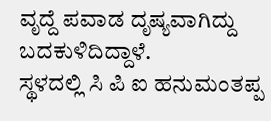ವೃದ್ದೆ ಪವಾಡ ದೃಷ್ಯವಾಗಿದ್ದು ಬದಕುಳಿದಿದ್ದಾಳೆ.
ಸ್ಥಳದಲ್ಲಿ ಸಿ ಪಿ ಐ ಹನುಮಂತಪ್ಪ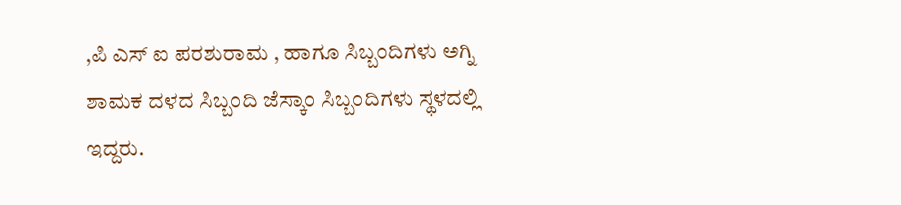,ಪಿ ಎಸ್ ಐ ಪರಶುರಾಮ , ಹಾಗೂ ಸಿಬ್ಬಂದಿಗಳು ಅಗ್ನಿ ಶಾಮಕ ದಳದ ಸಿಬ್ಬಂದಿ ಜೆಸ್ಕಾಂ ಸಿಬ್ಬಂದಿಗಳು ಸ್ಥಳದಲ್ಲಿ ಇದ್ದರು.